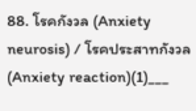88. โรคกังวล (Anxiety neurosis) / โรคประสาทกังวล (Anxiety reaction)(1)___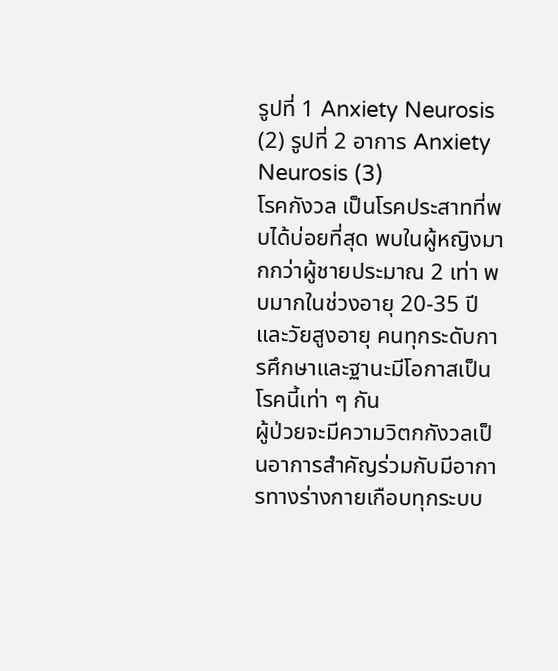รูปที่ 1 Anxiety Neurosis (2) รูปที่ 2 อาการ Anxiety Neurosis (3)
โรคกังวล เป็นโรคประสาทที่พบได้บ่อยที่สุด พบในผู้หญิงมากกว่าผู้ชายประมาณ 2 เท่า พบมากในช่วงอายุ 20-35 ปี และวัยสูงอายุ คนทุกระดับการศึกษาและฐานะมีโอกาสเป็นโรคนี้เท่า ๆ กัน
ผู้ป่วยจะมีความวิตกกังวลเป็นอาการสำคัญร่วมกับมีอาการทางร่างกายเกือบทุกระบบ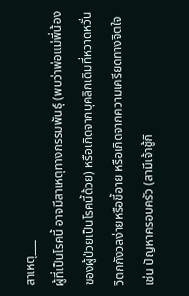สาเหตุ___
ผู้ที่เป็นโรคนี้ อาจมีสาเหตุทางกรรมพันธุ์ (พบว่าพ่อแม่พี่น้องของผู้ป่วยเป็นโรคนี้ด้วย) หรือเกิดจากบุคลิกเดิมที่หวาดหวั่นวิตกกังวลง่ายหรือขี้อาย หรือเกิดจากความเครียดทางจิตใจ เช่น ปัญหาครอบครัว (สามีเจ้าชู้กิ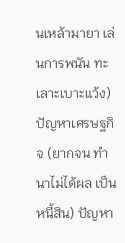นเหล้ามายา เล่นการพนัน ทะเลาะเบาะแว้ง) ปัญหาเศรษฐกิจ (ยากจน ทำนาไม่ได้ผล เป็นหนี้สิน) ปัญหา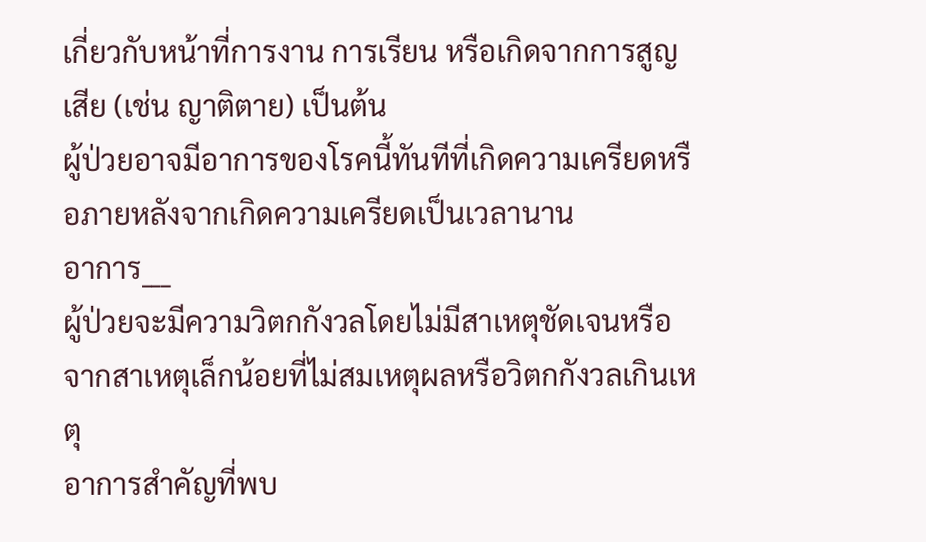เกี่ยวกับหน้าที่การงาน การเรียน หรือเกิดจากการสูญเสีย (เช่น ญาติตาย) เป็นต้น
ผู้ป่วยอาจมีอาการของโรคนี้ทันทีที่เกิดความเครียดหรือภายหลังจากเกิดความเครียดเป็นเวลานาน
อาการ___
ผู้ป่วยจะมีความวิตกกังวลโดยไม่มีสาเหตุชัดเจนหรือ จากสาเหตุเล็กน้อยที่ไม่สมเหตุผลหรือวิตกกังวลเกินเหตุ
อาการสำคัญที่พบ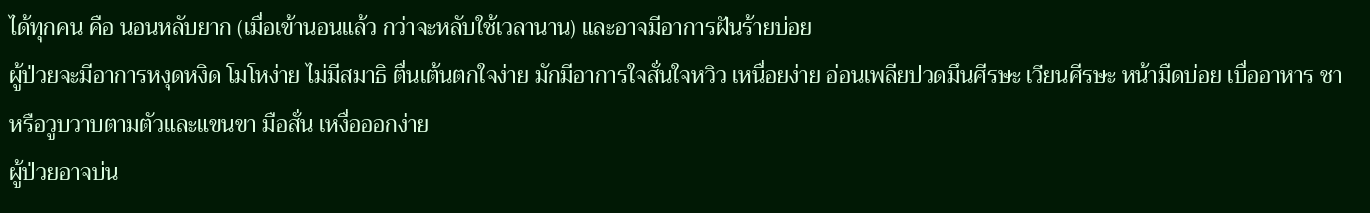ได้ทุกคน คือ นอนหลับยาก (เมื่อเข้านอนแล้ว กว่าจะหลับใช้เวลานาน) และอาจมีอาการฝันร้ายบ่อย
ผู้ป่วยจะมีอาการหงุดหงิด โมโหง่าย ไม่มีสมาธิ ตื่นเต้นตกใจง่าย มักมีอาการใจสั่นใจหวิว เหนื่อยง่าย อ่อนเพลียปวดมึนศีรษะ เวียนศีรษะ หน้ามืดบ่อย เบื่ออาหาร ชาหรือวูบวาบตามตัวและแขนขา มือสั่น เหงื่อออกง่าย
ผู้ป่วยอาจบ่น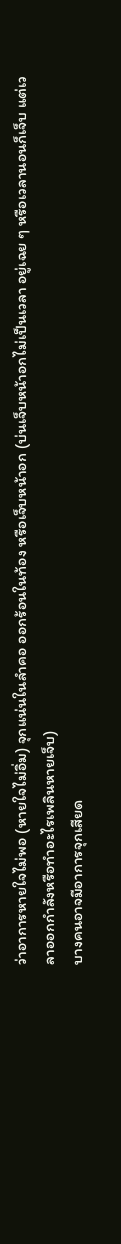ว่าอาการหายใจไม่พอ (หายใจไม่อิ่ม) จุกแน่นในลำคอ ออกร้อนในท้อง หรือเจ็บหน้าอก (บ่นเจ็บหน้าอกไม่เป็นเวลา อยู่เฉย ๆ หรือเวลานอนก็เจ็บ แต่เวลาออกกำลังหรือทำอะไรเพลินหายเจ็บ)
บางคนอาจมีอาการจุกเสียด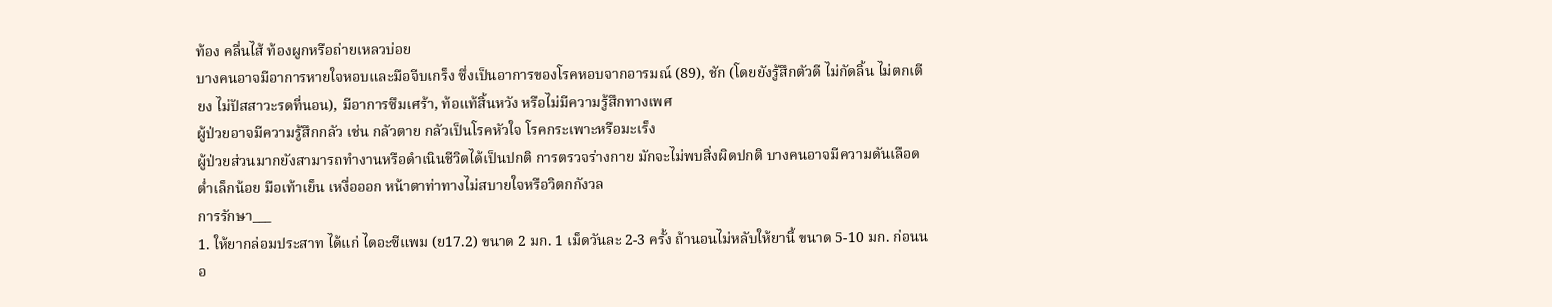ท้อง คลื่นไส้ ท้องผูกหรือถ่ายเหลวบ่อย
บางคนอาจมีอาการหายใจหอบและมือจีบเกร็ง ซึ่งเป็นอาการของโรคหอบจากอารมณ์ (89), ชัก (โดยยังรู้สึกตัวดี ไม่กัดลิ้น ไม่ตกเตียง ไม่ปัสสาวะรดที่นอน), มีอาการซึมเศร้า, ท้อแท้สิ้นหวัง หรือไม่มีความรู้สึกทางเพศ
ผู้ป่วยอาจมีความรู้สึกกลัว เช่น กลัวตาย กลัวเป็นโรคหัวใจ โรคกระเพาะหรือมะเร็ง
ผู้ป่วยส่วนมากยังสามารถทำงานหรือดำเนินชีวิตได้เป็นปกติ การตรวจร่างกาย มักจะไม่พบสิ่งผิดปกติ บางคนอาจมีความดันเลือดต่ำเล็กน้อย มือเท้าเย็น เหงื่อออก หน้าตาท่าทางไม่สบายใจหรือวิตกกังวล
การรักษา___
1. ให้ยากล่อมประสาท ได้แก่ ไดอะซีแพม (ย17.2) ขนาด 2 มก. 1 เม็ดวันละ 2-3 ครั้ง ถ้านอนไม่หลับให้ยานี้ ขนาด 5-10 มก. ก่อนนอ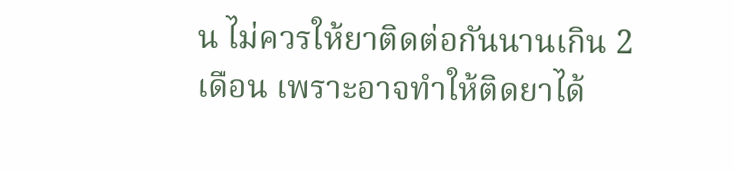น ไม่ควรให้ยาติดต่อกันนานเกิน 2 เดือน เพราะอาจทำให้ติดยาได้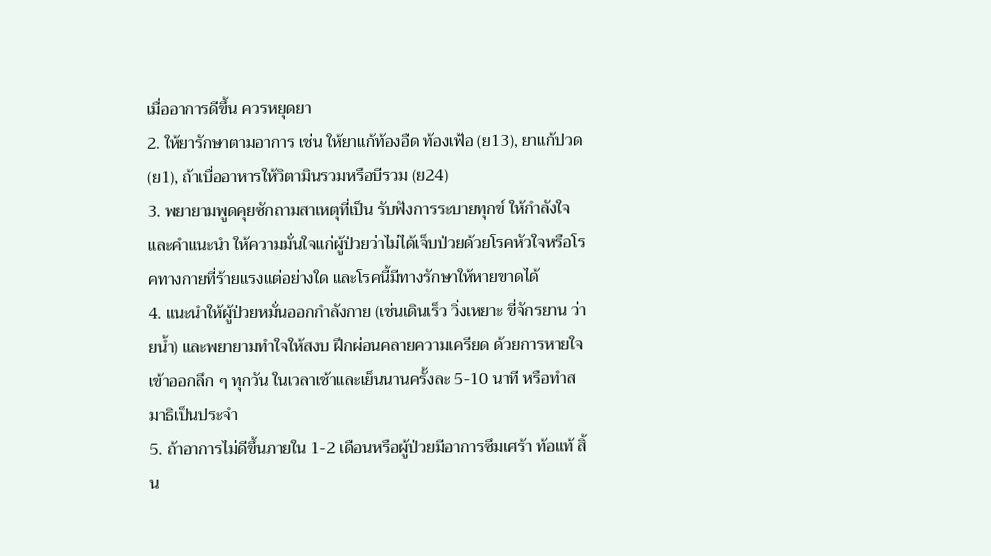เมื่ออาการดีขึ้น ควรหยุดยา
2. ให้ยารักษาตามอาการ เช่น ให้ยาแก้ท้องอืด ท้องเฟ้อ (ย13), ยาแก้ปวด (ย1), ถ้าเบื่ออาหารให้วิตามินรวมหรือบีรวม (ย24)
3. พยายามพูดคุยซักถามสาเหตุที่เป็น รับฟังการระบายทุกข์ ให้กำลังใจและคำแนะนำ ให้ความมั่นใจแก่ผู้ป่วยว่าไม่ได้เจ็บป่วยด้วยโรคหัวใจหรือโรคทางกายที่ร้ายแรงแต่อย่างใด และโรคนี้มีทางรักษาให้หายขาดได้
4. แนะนำให้ผู้ป่วยหมั่นออกกำลังกาย (เช่นเดินเร็ว วิ่งเหยาะ ขี่จักรยาน ว่ายน้ำ) และพยายามทำใจให้สงบ ฝึกผ่อนคลายความเครียด ด้วยการหายใจเข้าออกลึก ๆ ทุกวัน ในเวลาเช้าและเย็นนานครั้งละ 5-10 นาที หรือทำสมาธิเป็นประจำ
5. ถ้าอาการไม่ดีขึ้นภายใน 1-2 เดือนหรือผู้ป่วยมีอาการซึมเศร้า ท้อแท้ สิ้น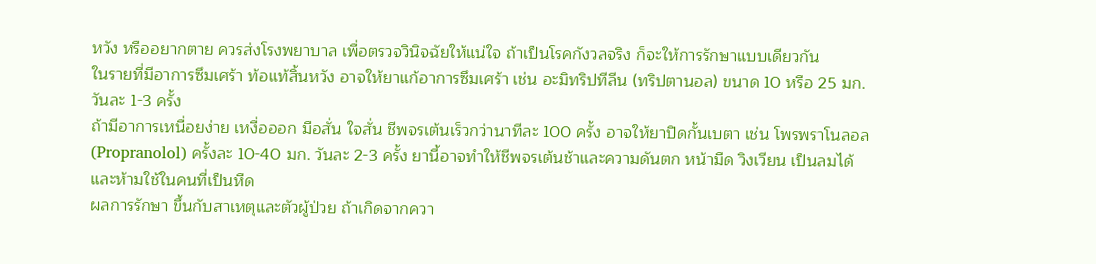หวัง หรืออยากตาย ควรส่งโรงพยาบาล เพื่อตรวจวินิจฉัยให้แน่ใจ ถ้าเป็นโรคกังวลจริง ก็จะให้การรักษาแบบเดียวกัน
ในรายที่มีอาการซึมเศร้า ท้อแท้สิ้นหวัง อาจให้ยาแก้อาการซึมเศร้า เช่น อะมิทริปทีลีน (ทริปตานอล) ขนาด 10 หรือ 25 มก. วันละ 1-3 ครั้ง
ถ้ามีอาการเหนื่อยง่าย เหงื่อออก มือสั่น ใจสั่น ชีพจรเต้นเร็วกว่านาทีละ 100 ครั้ง อาจให้ยาปิดกั้นเบตา เช่น โพรพราโนลอล (Propranolol) ครั้งละ 10-40 มก. วันละ 2-3 ครั้ง ยานี้อาจทำให้ชีพจรเต้นช้าและความดันตก หน้ามืด วิงเวียน เป็นลมได้ และห้ามใช้ในคนที่เป็นหืด
ผลการรักษา ขึ้นกับสาเหตุและตัวผู้ป่วย ถ้าเกิดจากควา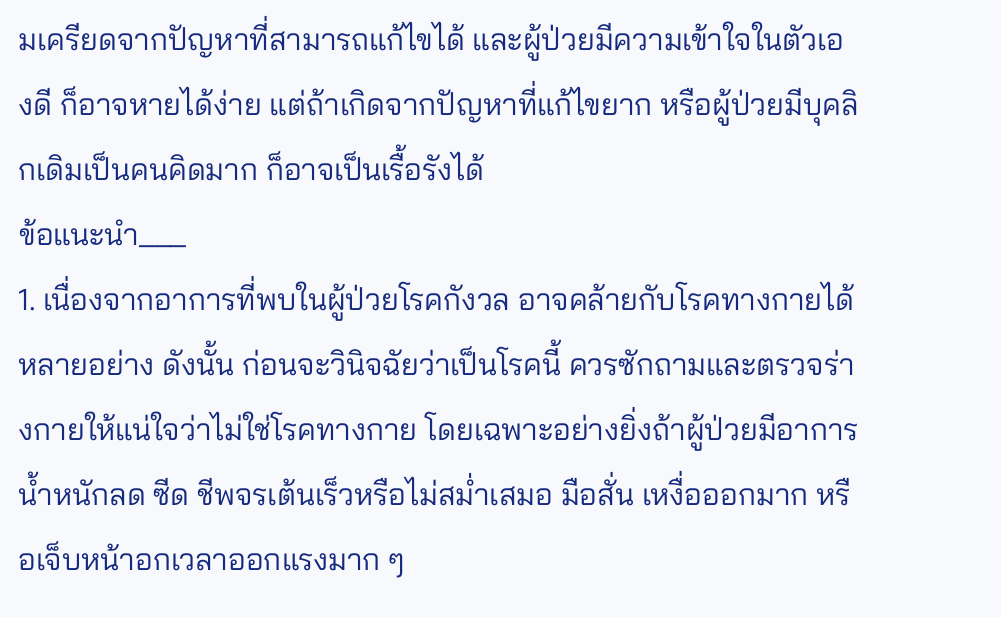มเครียดจากปัญหาที่สามารถแก้ไขได้ และผู้ป่วยมีความเข้าใจในตัวเองดี ก็อาจหายได้ง่าย แต่ถ้าเกิดจากปัญหาที่แก้ไขยาก หรือผู้ป่วยมีบุคลิกเดิมเป็นคนคิดมาก ก็อาจเป็นเรื้อรังได้
ข้อแนะนำ___
1. เนื่องจากอาการที่พบในผู้ป่วยโรคกังวล อาจคล้ายกับโรคทางกายได้หลายอย่าง ดังนั้น ก่อนจะวินิจฉัยว่าเป็นโรคนี้ ควรซักถามและตรวจร่างกายให้แน่ใจว่าไม่ใช่โรคทางกาย โดยเฉพาะอย่างยิ่งถ้าผู้ป่วยมีอาการน้ำหนักลด ซีด ชีพจรเต้นเร็วหรือไม่สม่ำเสมอ มือสั่น เหงื่อออกมาก หรือเจ็บหน้าอกเวลาออกแรงมาก ๆ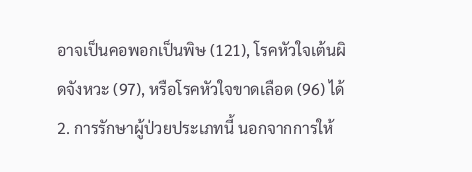อาจเป็นคอพอกเป็นพิษ (121), โรคหัวใจเต้นผิดจังหวะ (97), หรือโรคหัวใจขาดเลือด (96) ได้
2. การรักษาผู้ป่วยประเภทนี้ นอกจากการให้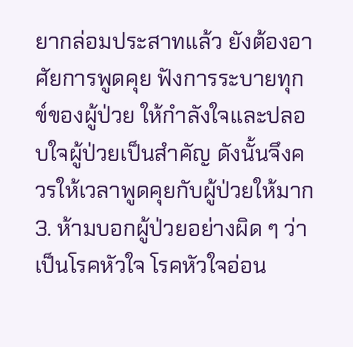ยากล่อมประสาทแล้ว ยังต้องอาศัยการพูดคุย ฟังการระบายทุกข์ของผู้ป่วย ให้กำลังใจและปลอบใจผู้ป่วยเป็นสำคัญ ดังนั้นจึงควรให้เวลาพูดคุยกับผู้ป่วยให้มาก
3. ห้ามบอกผู้ป่วยอย่างผิด ๆ ว่าเป็นโรคหัวใจ โรคหัวใจอ่อน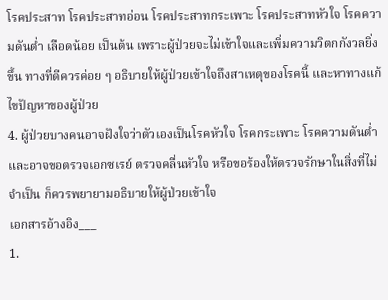โรคประสาท โรคประสาทอ่อน โรคประสาทกระเพาะ โรคประสาทหัวใจ โรคความดันต่ำ เลือดน้อย เป็นต้น เพราะผู้ป่วยจะไม่เข้าใจและเพิ่มความวิตกกังวลยิ่งขึ้น ทางที่ดีควรค่อย ๆ อธิบายให้ผู้ป่วยเข้าใจถึงสาเหตุของโรคนี้ และหาทางแก้ไขปัญหาของผู้ป่วย
4. ผู้ป่วยบางคนอาจฝังใจว่าตัวเองเป็นโรคหัวใจ โรคกระเพาะ โรคความดันต่ำ และอาจขอตรวจเอกซเรย์ ตรวจคลื่นหัวใจ หรือขอร้องให้ตรวจรักษาในสิ่งที่ไม่จำเป็น ก็ควรพยายามอธิบายให้ผู้ป่วยเข้าใจ
เอกสารอ้างอิง___
1.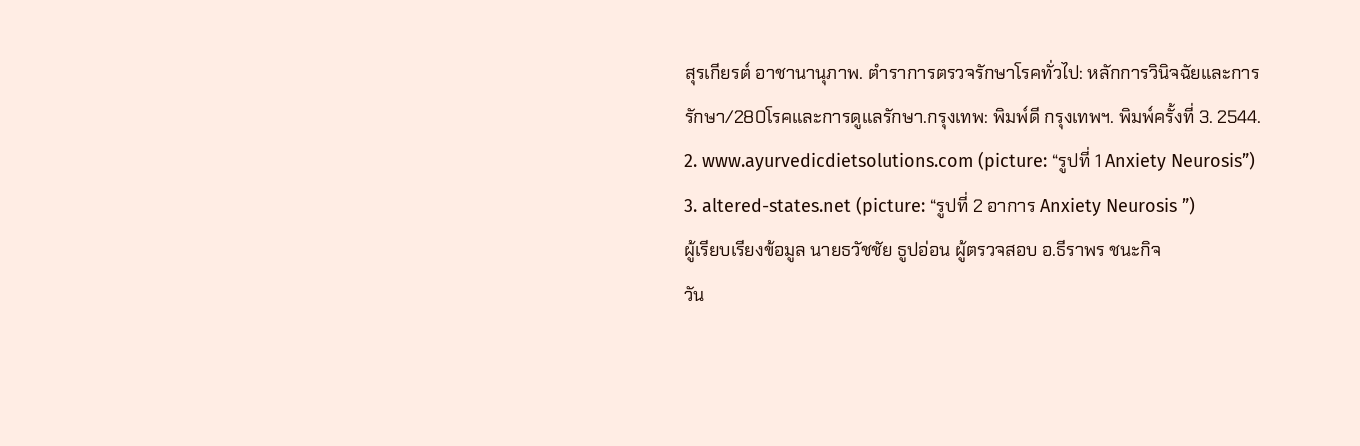สุรเกียรต์ อาชานานุภาพ. ตำราการตรวจรักษาโรคทั่วไป: หลักการวินิจฉัยและการ
รักษา/280โรคและการดูแลรักษา.กรุงเทพ: พิมพ์ดี กรุงเทพฯ. พิมพ์ครั้งที่ 3. 2544.
2. www.ayurvedicdietsolutions.com (picture: “รูปที่ 1 Anxiety Neurosis”)
3. altered-states.net (picture: “รูปที่ 2 อาการ Anxiety Neurosis ”)
ผู้เรียบเรียงข้อมูล นายธวัชชัย ธูปอ่อน ผู้ตรวจสอบ อ.ธีราพร ชนะกิจ
วัน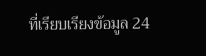ที่เรียบเรียงข้อมูล 24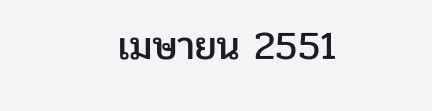เมษายน 2551